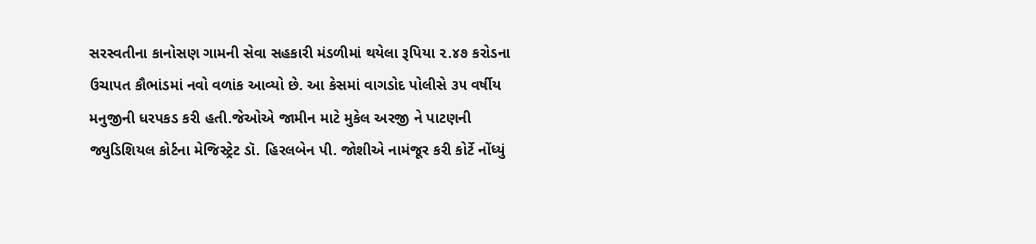સરસ્વતીના કાનોસણ ગામની સેવા સહકારી મંડળીમાં થયેલા રૂપિયા ૨.૪૭ કરોડના ઉચાપત કૌભાંડમાં નવો વળાંક આવ્યો છે. આ કેસમાં વાગડોદ પોલીસે ૩૫ વર્ષીય મનુજીની ધરપકડ કરી હતી.જેઓએ જામીન માટે મુકેલ અરજી ને પાટણની જ્યુડિશિયલ કોર્ટના મેજિસ્ટ્રેટ ડૉ. હિરલબેન પી. જોશીએ નામંજૂર કરી કોર્ટે નોંધ્યું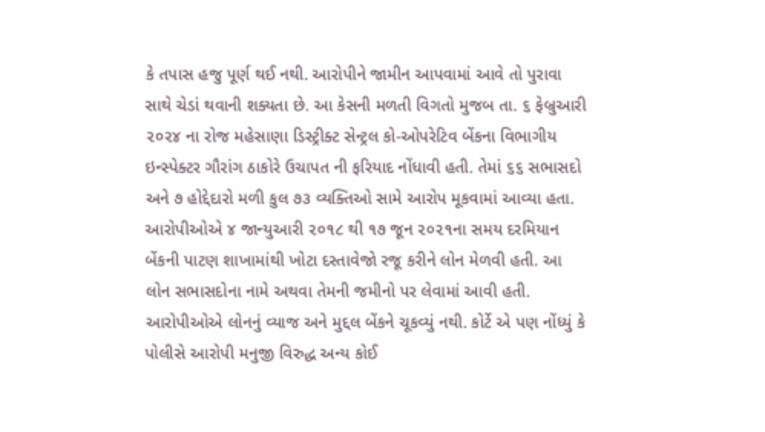કે તપાસ હજુ પૂર્ણ થઈ નથી. આરોપીને જામીન આપવામાં આવે તો પુરાવા સાથે ચેડાં થવાની શક્યતા છે. આ કેસની મળતી વિગતો મુજબ તા. ૬ ફેબ્રુઆરી ૨૦૨૪ ના રોજ મહેસાણા ડિસ્ટ્રીક્ટ સેન્ટ્રલ કો-ઓપરેટિવ બેંકના વિભાગીય ઇન્સ્પેક્ટર ગૌરાંગ ઠાકોરે ઉચાપત ની ફરિયાદ નોંધાવી હતી. તેમાં ૬૬ સભાસદો અને ૭ હોદ્દેદારો મળી કુલ ૭૩ વ્યક્તિઓ સામે આરોપ મૂકવામાં આવ્યા હતા.
આરોપીઓએ ૪ જાન્યુઆરી ૨૦૧૮ થી ૧૭ જૂન ૨૦૨૧ના સમય દરમિયાન બેંકની પાટણ શાખામાંથી ખોટા દસ્તાવેજો રજૂ કરીને લોન મેળવી હતી. આ લોન સભાસદોના નામે અથવા તેમની જમીનો પર લેવામાં આવી હતી. આરોપીઓએ લોનનું વ્યાજ અને મુદ્દલ બેંકને ચૂકવ્યું નથી. કોર્ટે એ પણ નોંધ્યું કે પોલીસે આરોપી મનુજી વિરુદ્ધ અન્ય કોઈ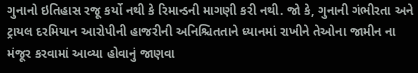ગુનાનો ઇતિહાસ રજૂ કર્યો નથી કે રિમાન્ડની માગણી કરી નથી. જો કે, ગુનાની ગંભીરતા અને ટ્રાયલ દરમિયાન આરોપીની હાજરીની અનિશ્ચિતતાને ધ્યાનમાં રાખીને તેઓના જામીન ના મંજૂર કરવામાં આવ્યા હોવાનું જાણવા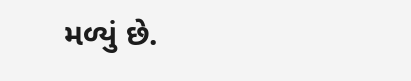મળ્યું છે.